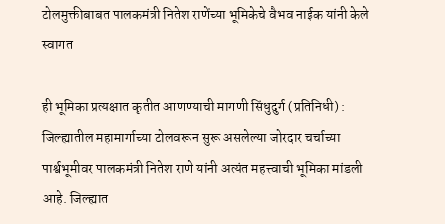टोलमुक्तीबाबत पालकमंत्री नितेश राणेंच्या भूमिकेचे वैभव नाईक यांनी केले स्वागत

ही भूमिका प्रत्यक्षात कृतीत आणण्याची मागणी सिंधुदुर्ग (प्रतिनिधी) : जिल्ह्यातील महामार्गाच्या टोलवरून सुरू असलेल्या जोरदार चर्चाच्या पार्श्वभूमीवर पालकमंत्री नितेश राणे यांनी अत्यंत महत्त्वाची भूमिका मांडली आहे. जिल्ह्यात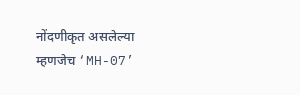नोंदणीकृत असलेल्या म्हणजेच ‘MH-07’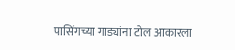पासिंगच्या गाड्यांना टोल आकारला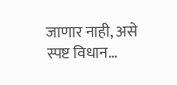जाणार नाही, असे स्पष्ट विधान…